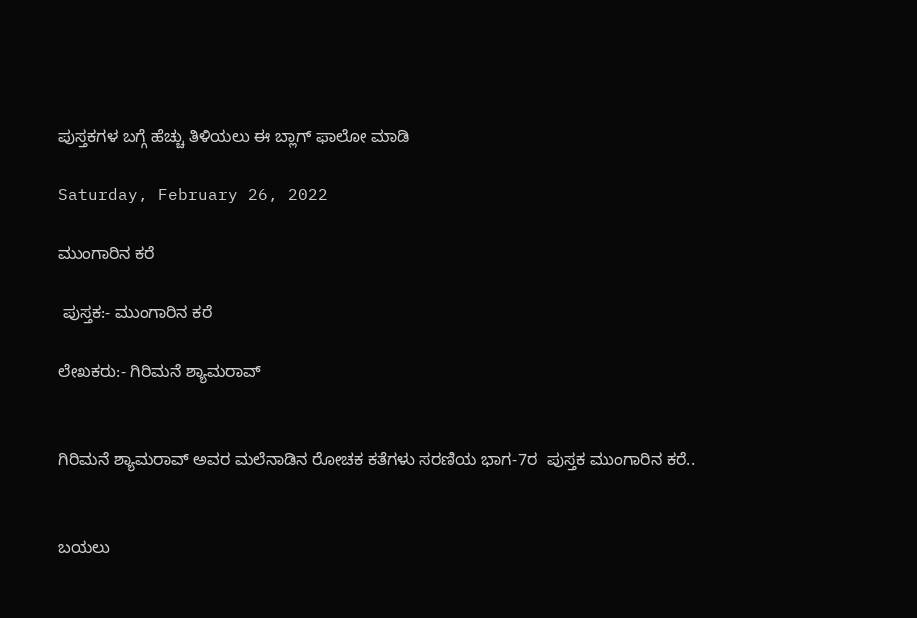ಪುಸ್ತಕಗಳ ಬಗ್ಗೆ ಹೆಚ್ಚು ತಿಳಿಯಲು ಈ ಬ್ಲಾಗ್ ಫಾಲೋ ಮಾಡಿ

Saturday, February 26, 2022

ಮುಂಗಾರಿನ ಕರೆ

 ಪುಸ್ತಕ:- ಮುಂಗಾರಿನ ಕರೆ

ಲೇಖಕರು:- ಗಿರಿಮನೆ ಶ್ಯಾಮರಾವ್


ಗಿರಿಮನೆ ಶ್ಯಾಮರಾವ್ ಅವರ ಮಲೆನಾಡಿನ ರೋಚಕ ಕತೆಗಳು ಸರಣಿಯ ಭಾಗ-7ರ  ಪುಸ್ತಕ ಮುಂಗಾರಿನ ಕರೆ..


ಬಯಲು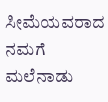ಸೀಮೆಯವರಾದ ನಮಗೆ ಮಲೆನಾಡು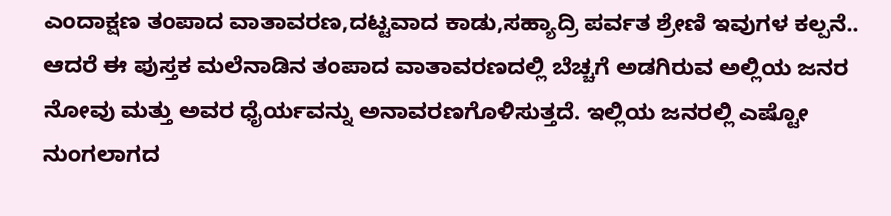ಎಂದಾಕ್ಷಣ ತಂಪಾದ ವಾತಾವರಣ,ದಟ್ಟವಾದ ಕಾಡು,ಸಹ್ಯಾದ್ರಿ ಪರ್ವತ ಶ್ರೇಣಿ ಇವುಗಳ ಕಲ್ಪನೆ.. ಆದರೆ ಈ ಪುಸ್ತಕ ಮಲೆನಾಡಿನ ತಂಪಾದ ವಾತಾವರಣದಲ್ಲಿ ಬೆಚ್ಚಗೆ ಅಡಗಿರುವ ಅಲ್ಲಿಯ ಜನರ ನೋವು ಮತ್ತು ಅವರ ಧೈರ್ಯವನ್ನು ಅನಾವರಣಗೊಳಿಸುತ್ತದೆ. ಇಲ್ಲಿಯ ಜನರಲ್ಲಿ ಎಷ್ಟೋ ನುಂಗಲಾಗದ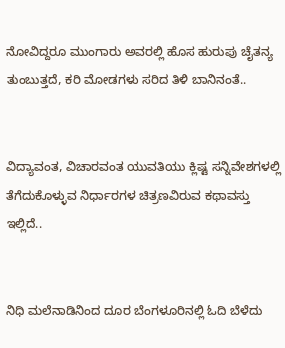ನೋವಿದ್ದರೂ ಮುಂಗಾರು ಅವರಲ್ಲಿ ಹೊಸ ಹುರುಪು ಚೈತನ್ಯ ತುಂಬುತ್ತದೆ, ಕರಿ ಮೋಡಗಳು ಸರಿದ ತಿಳಿ ಬಾನಿನಂತೆ..


ವಿದ್ಯಾವಂತ, ವಿಚಾರವಂತ ಯುವತಿಯು ಕ್ಲಿಷ್ಟ ಸನ್ನಿವೇಶಗಳಲ್ಲಿ ತೆಗೆದುಕೊಳ್ಳುವ ನಿರ್ಧಾರಗಳ ಚಿತ್ರಣವಿರುವ ಕಥಾವಸ್ತು ಇಲ್ಲಿದೆ..


ನಿಧಿ ಮಲೆನಾಡಿನಿಂದ ದೂರ ಬೆಂಗಳೂರಿನಲ್ಲಿ ಓದಿ ಬೆಳೆದು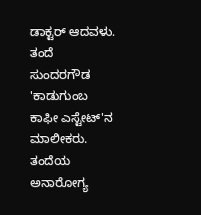ಡಾಕ್ಟರ್ ಆದವಳು. ತಂದೆ ಸುಂದರಗೌಡ 'ಕಾಡುಗುಂಬ ಕಾಫೀ ಎಸ್ಟೇಟ್'ನ ಮಾಲೀಕರು. ತಂದೆಯ ಅನಾರೋಗ್ಯ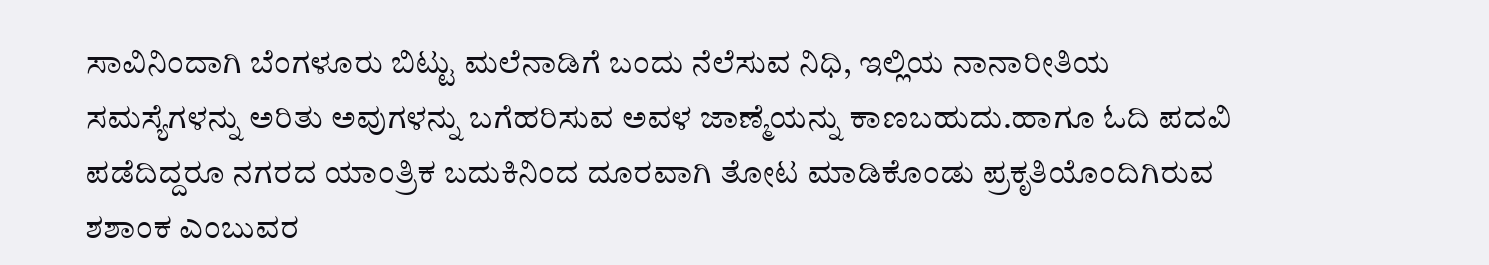ಸಾವಿನಿಂದಾಗಿ ಬೆಂಗಳೂರು ಬಿಟ್ಟು ಮಲೆನಾಡಿಗೆ ಬಂದು ನೆಲೆಸುವ ನಿಧಿ, ಇಲ್ಲಿಯ ನಾನಾರೀತಿಯ ಸಮಸ್ಯೆಗಳನ್ನು ಅರಿತು ಅವುಗಳನ್ನು ಬಗೆಹರಿಸುವ ಅವಳ ಜಾಣ್ಮೆಯನ್ನು ಕಾಣಬಹುದು.ಹಾಗೂ ಓದಿ ಪದವಿ ಪಡೆದಿದ್ದರೂ ನಗರದ ಯಾಂತ್ರಿಕ ಬದುಕಿನಿಂದ ದೂರವಾಗಿ ತೋಟ ಮಾಡಿಕೊಂಡು ಪ್ರಕೃತಿಯೊಂದಿಗಿರುವ ಶಶಾಂಕ ಎಂಬುವರ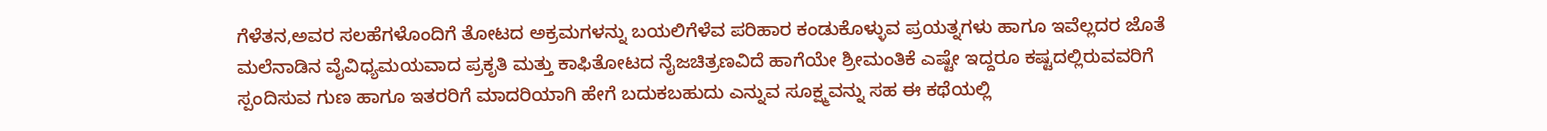ಗೆಳೆತನ,ಅವರ ಸಲಹೆಗಳೊಂದಿಗೆ ತೋಟದ ಅಕ್ರಮಗಳನ್ನು ಬಯಲಿಗೆಳೆವ ಪರಿಹಾರ ಕಂಡುಕೊಳ್ಳುವ ಪ್ರಯತ್ನಗಳು ಹಾಗೂ ಇವೆಲ್ಲದರ ಜೊತೆ ಮಲೆನಾಡಿನ ವೈವಿಧ್ಯಮಯವಾದ ಪ್ರಕೃತಿ ಮತ್ತು ಕಾಫಿತೋಟದ ನೈಜಚಿತ್ರಣವಿದೆ ಹಾಗೆಯೇ ಶ್ರೀಮಂತಿಕೆ ಎಷ್ಟೇ ಇದ್ದರೂ ಕಷ್ಟದಲ್ಲಿರುವವರಿಗೆ ಸ್ಪಂದಿಸುವ ಗುಣ ಹಾಗೂ ಇತರರಿಗೆ ಮಾದರಿಯಾಗಿ ಹೇಗೆ ಬದುಕಬಹುದು ಎನ್ನುವ ಸೂಕ್ಷ್ಮವನ್ನು ಸಹ ಈ ಕಥೆಯಲ್ಲಿ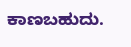ಕಾಣಬಹುದು.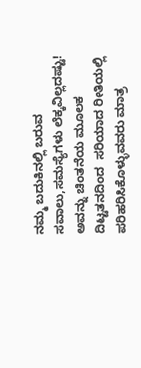ನಮ್ಮ ಬದುಕಿನಲ್ಲಿ ಬರುವ ಸವಾಲು,ಸಮಸ್ಯೆಗಳು ಲೆಕ್ಕವಿಲ್ಲದಷ್ಟು! ಅವನ್ನು ಚಿಂತನೆಯ ಮೂಲಕ ದಿಟ್ಟತನದಿಂದ  ಸರಿಯಾದ ರೀತಿಯಲ್ಲಿ ಪರಿಹರಿಸಿಕೊಳ್ಳುವವರು ಮಾತ್ರ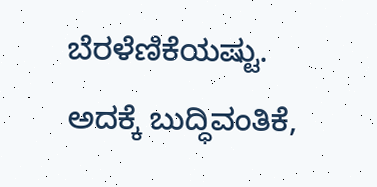ಬೆರಳೆಣಿಕೆಯಷ್ಟು. ಅದಕ್ಕೆ ಬುದ್ಧಿವಂತಿಕೆ,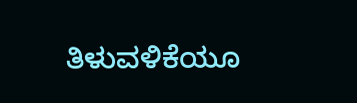ತಿಳುವಳಿಕೆಯೂ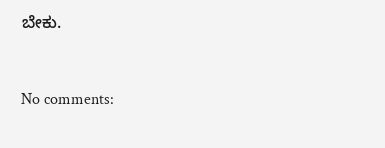ಬೇಕು.



No comments: